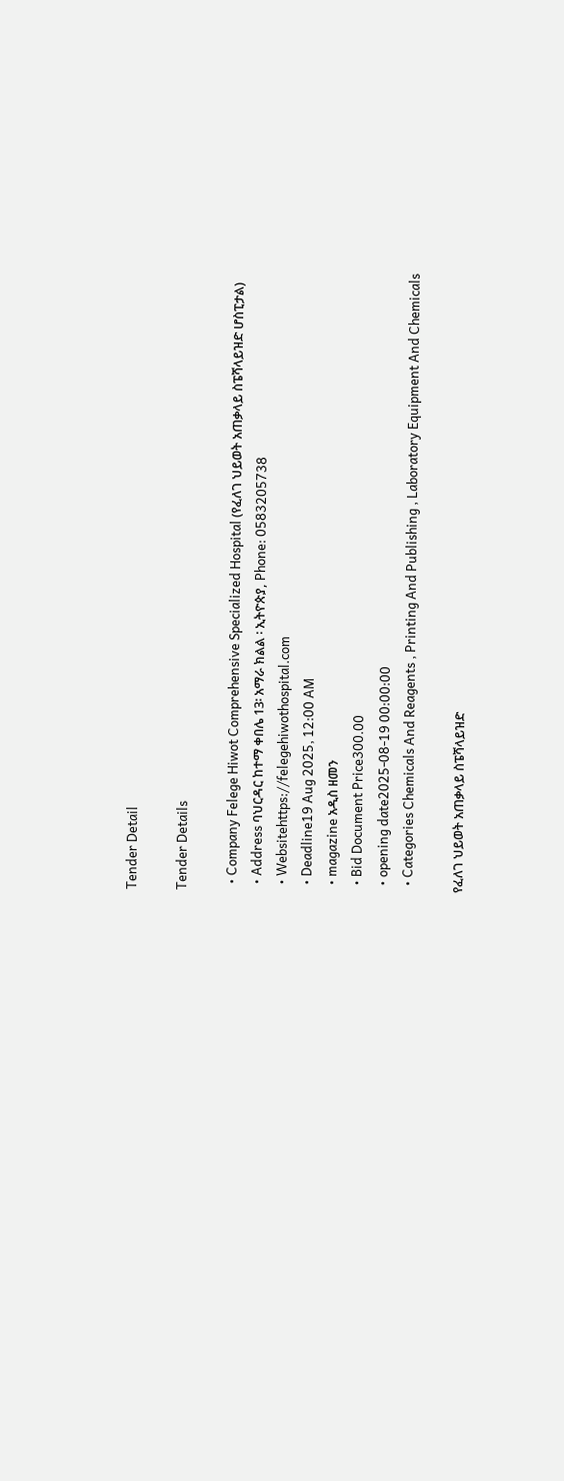Tender Detail

Tender Details

  • Company Felege Hiwot Comprehensive Specialized Hospital (የፈለገ ህይወት አጠቃላይ ስፔሻላይዝድ ሆስፒታል)
  • Address ባህርዳር ከተማ ቀበሌ 13፡ አማራ ክልል ፡ ኢትዮጵያ, Phone: 0583205738
  • Websitehttps://felegehiwothospital.com
  • Deadline19 Aug 2025, 12:00 AM
  • magazine አዲስ ዘመን
  • Bid Document Price300.00
  • opening date2025-08-19 00:00:00
  • Categories Chemicals And Reagents , Printing And Publishing , Laboratory Equipment And Chemicals

የፈለገ ህይወት አጠቃላይ ስፔሻላይዝድ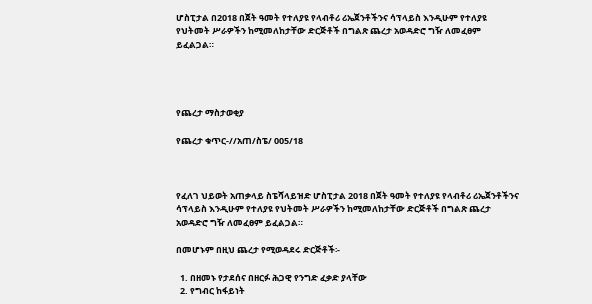ሆስፒታል በ2018 በጀት ዓመት የተለያዩ የላብቶሪ ሪኤጀንቶችንና ሳፕላይስ እንዲሁም የተለያዩ የህትመት ሥራዎችን ከሚመለከታቸው ድርጅቶች በግልጽ ጨረታ አወዳድሮ ግዥ ለመፈፀም ይፈልጋል።




የጨረታ ማስታወቂያ

የጨረታ ቁጥር-//አጠ/ስፔ/ 005/18



የፈለገ ህይወት አጠቃላይ ስፔሻላይዝድ ሆስፒታል 2018 በጀት ዓመት የተለያዩ የላብቶሪ ሪኤጀንቶችንና ሳፕላይስ እንዲሁም የተለያዩ የህትመት ሥራዎችን ከሚመለከታቸው ድርጅቶች በግልጽ ጨረታ አወዳድሮ ግዥ ለመፈፀም ይፈልጋል።

በመሆኑም በዚህ ጨረታ የሚወዳደሩ ድርጅቶች፡-

  1. በዘመኑ የታደሰና በዘርፉ ሕጋዊ የንግድ ፈቃድ ያላቸው
  2. የግብር ከፋይነት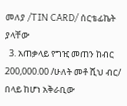መለያ /TIN CARD/ ሰርቴፊኬት ያላቸው
  3. አጠቃላይ የግዢ መጠን ከብር 200,000.00 /ሁለት መቶ ሺህ ብር/ በላይ ከሆነ አቅራቢው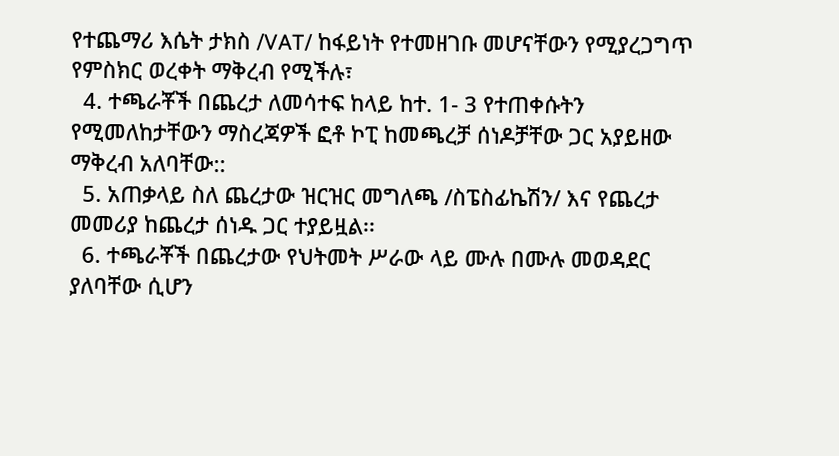የተጨማሪ እሴት ታክስ /VAT/ ከፋይነት የተመዘገቡ መሆናቸውን የሚያረጋግጥ የምስክር ወረቀት ማቅረብ የሚችሉ፣
  4. ተጫራቾች በጨረታ ለመሳተፍ ከላይ ከተ. 1- 3 የተጠቀሱትን የሚመለከታቸውን ማስረጃዎች ፎቶ ኮፒ ከመጫረቻ ሰነዶቻቸው ጋር አያይዘው ማቅረብ አለባቸው::
  5. አጠቃላይ ስለ ጨረታው ዝርዝር መግለጫ /ስፔስፊኬሽን/ እና የጨረታ መመሪያ ከጨረታ ሰነዱ ጋር ተያይዟል፡፡
  6. ተጫራቾች በጨረታው የህትመት ሥራው ላይ ሙሉ በሙሉ መወዳደር ያለባቸው ሲሆን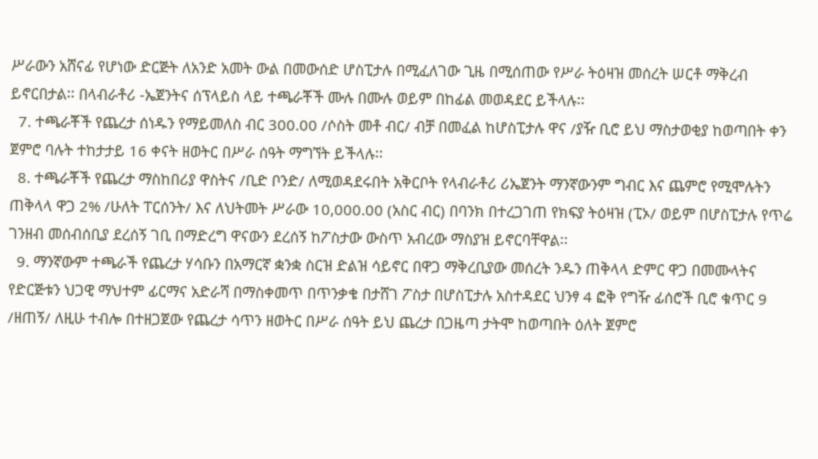ሥራውን አሸናፊ የሆነው ድርጅት ለአንድ አመት ውል በመውሰድ ሆስፒታሉ በሚፈለገው ጊዜ በሚሰጠው የሥራ ትዕዛዝ መሰረት ሠርቶ ማቅረብ ይኖርበታል፡፡ በላብራቶሪ -ኤጀንትና ሰፕላይስ ላይ ተጫራቾች ሙሉ በሙሉ ወይም በከፊል መወዳደር ይችላሉ፡፡
  7. ተጫራቾች የጨረታ ሰነዱን የማይመለስ ብር 300.00 /ሶስት መቶ ብር/ ብቻ በመፈል ከሆስፒታሉ ዋና /ያዥ ቢሮ ይህ ማስታወቂያ ከወጣበት ቀን ጀምሮ ባሉት ተከታታይ 16 ቀናት ዘወትር በሥራ ሰዓት ማግኘት ይችላሉ፡፡
  8. ተጫራቾች የጨረታ ማስከበሪያ ዋስትና /ቢድ ቦንድ/ ለሚወዳደሩበት አቅርቦት የላብራቶሪ ሪኤጀንት ማንኛውንም ግብር እና ጨምሮ የሚሞሉትን ጠቅላላ ዋጋ 2% /ሁለት ፐርሰንት/ እና ለህትመት ሥራው 10,000.00 (አስር ብር) በባንክ በተረጋገጠ የክፍያ ትዕዛዝ (ፒኦ/ ወይም በሆስፒታሉ የጥሬ ገንዘብ መሰብሰቢያ ደረሰኝ ገቢ በማድረግ ዋናውን ደረሰኝ ከፖስታው ውስጥ አብረው ማስያዝ ይኖርባቸዋል፡፡
  9. ማንኛውም ተጫራች የጨረታ ሃሳቡን በአማርኛ ቋንቋ ስርዝ ድልዝ ሳይኖር በዋጋ ማቅረቢያው መሰረት ንዱን ጠቅላላ ድምር ዋጋ በመሙላትና የድርጅቱን ህጋዊ ማህተም ፊርማና አድራሻ በማስቀመጥ በጥንቃቄ በታሸገ ፖስታ በሆስፒታሉ አስተዳደር ህንፃ 4 ፎቅ የግዥ ፊሰሮች ቢሮ ቁጥር 9 /ዘጠኝ/ ለዚሁ ተብሎ በተዘጋጀው የጨረታ ሳጥን ዘወትር በሥራ ሰዓት ይህ ጨረታ በጋዜጣ ታትሞ ከወጣበት ዕለት ጀምሮ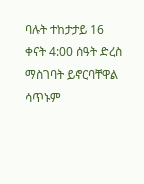ባሉት ተከታታይ 16 ቀናት 4:00 ሰዓት ድረስ ማስገባት ይኖርባቸዋል ሳጥኑም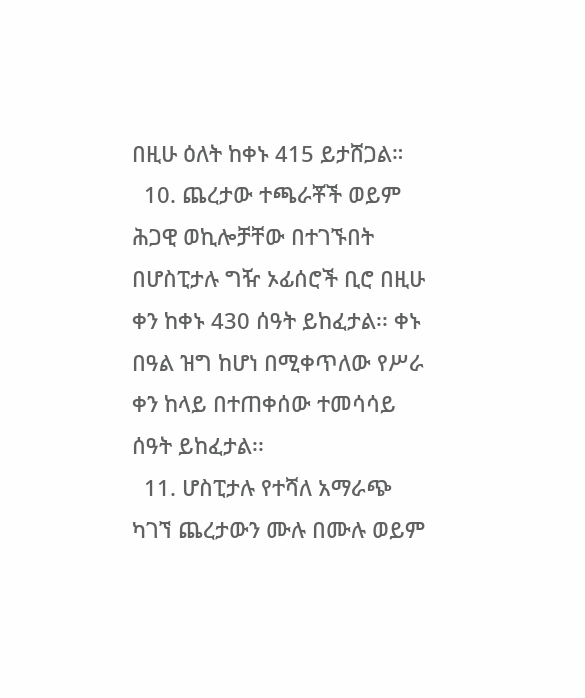በዚሁ ዕለት ከቀኑ 415 ይታሸጋል።
  10. ጨረታው ተጫራቾች ወይም ሕጋዊ ወኪሎቻቸው በተገኙበት በሆስፒታሉ ግዥ ኦፊሰሮች ቢሮ በዚሁ ቀን ከቀኑ 430 ሰዓት ይከፈታል፡፡ ቀኑ በዓል ዝግ ከሆነ በሚቀጥለው የሥራ ቀን ከላይ በተጠቀሰው ተመሳሳይ ሰዓት ይከፈታል፡፡
  11. ሆስፒታሉ የተሻለ አማራጭ ካገኘ ጨረታውን ሙሉ በሙሉ ወይም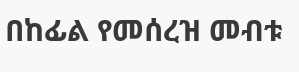በከፊል የመሰረዝ መብቱ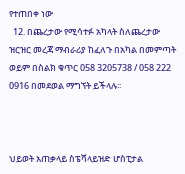የተጠበቀ ነው
  12. በጨረታው የሚሳተፉ አካላት ስለጨረታው ዝርዝር መረጃ ማብራሪያ ከፈለጉ በአካል በመምጣት ወይም በስልክ ቁጥር 058 3205738 / 058 222 0916 በመደወል ማግኘት ይችላሉ፡፡



ህይወት አጠቃላይ ስፔሻላይዝድ ሆስፒታል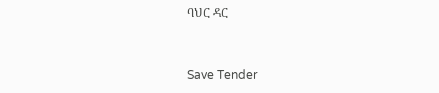ባህር ዳር



Save Tender